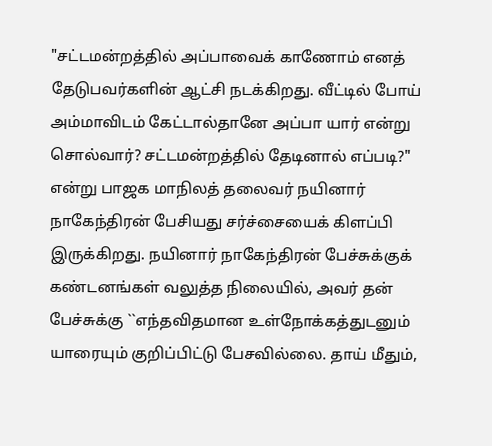"சட்டமன்றத்தில் அப்பாவைக் காணோம் எனத் தேடுபவர்களின் ஆட்சி நடக்கிறது. வீட்டில் போய் அம்மாவிடம் கேட்டால்தானே அப்பா யார் என்று சொல்வார்? சட்டமன்றத்தில் தேடினால் எப்படி?" என்று பாஜக மாநிலத் தலைவர் நயினார் நாகேந்திரன் பேசியது சர்ச்சையைக் கிளப்பி இருக்கிறது. நயினார் நாகேந்திரன் பேச்சுக்குக் கண்டனங்கள் வலுத்த நிலையில், அவர் தன் பேச்சுக்கு ``எந்தவிதமான உள்நோக்கத்துடனும் யாரையும் குறிப்பிட்டு பேசவில்லை. தாய் மீதும்,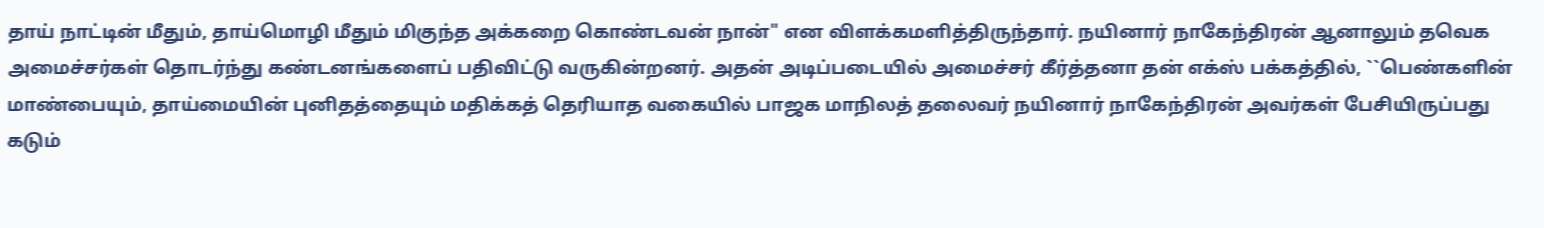தாய் நாட்டின் மீதும், தாய்மொழி மீதும் மிகுந்த அக்கறை கொண்டவன் நான்" என விளக்கமளித்திருந்தார். நயினார் நாகேந்திரன் ஆனாலும் தவெக அமைச்சர்கள் தொடர்ந்து கண்டனங்களைப் பதிவிட்டு வருகின்றனர். அதன் அடிப்படையில் அமைச்சர் கீர்த்தனா தன் எக்ஸ் பக்கத்தில், ``பெண்களின் மாண்பையும், தாய்மையின் புனிதத்தையும் மதிக்கத் தெரியாத வகையில் பாஜக மாநிலத் தலைவர் நயினார் நாகேந்திரன் அவர்கள் பேசியிருப்பது கடும்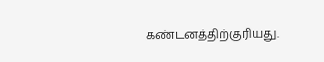கண்டனத்திற்குரியது.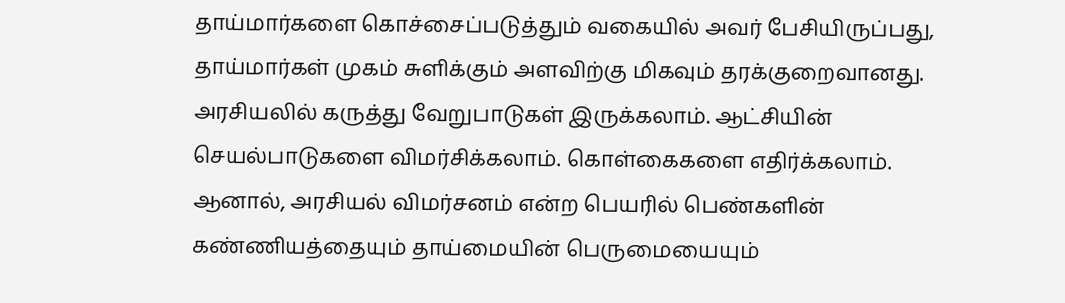தாய்மார்களை கொச்சைப்படுத்தும் வகையில் அவர் பேசியிருப்பது, தாய்மார்கள் முகம் சுளிக்கும் அளவிற்கு மிகவும் தரக்குறைவானது. அரசியலில் கருத்து வேறுபாடுகள் இருக்கலாம். ஆட்சியின் செயல்பாடுகளை விமர்சிக்கலாம். கொள்கைகளை எதிர்க்கலாம். ஆனால், அரசியல் விமர்சனம் என்ற பெயரில் பெண்களின் கண்ணியத்தையும் தாய்மையின் பெருமையையும்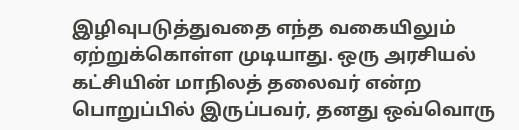இழிவுபடுத்துவதை எந்த வகையிலும் ஏற்றுக்கொள்ள முடியாது. ஒரு அரசியல் கட்சியின் மாநிலத் தலைவர் என்ற பொறுப்பில் இருப்பவர், தனது ஒவ்வொரு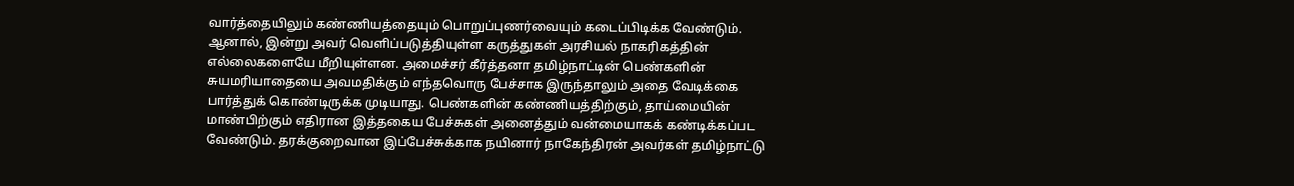வார்த்தையிலும் கண்ணியத்தையும் பொறுப்புணர்வையும் கடைப்பிடிக்க வேண்டும். ஆனால், இன்று அவர் வெளிப்படுத்தியுள்ள கருத்துகள் அரசியல் நாகரிகத்தின் எல்லைகளையே மீறியுள்ளன. அமைச்சர் கீர்த்தனா தமிழ்நாட்டின் பெண்களின் சுயமரியாதையை அவமதிக்கும் எந்தவொரு பேச்சாக இருந்தாலும் அதை வேடிக்கை பார்த்துக் கொண்டிருக்க முடியாது. பெண்களின் கண்ணியத்திற்கும், தாய்மையின் மாண்பிற்கும் எதிரான இத்தகைய பேச்சுகள் அனைத்தும் வன்மையாகக் கண்டிக்கப்பட வேண்டும். தரக்குறைவான இப்பேச்சுக்காக நயினார் நாகேந்திரன் அவர்கள் தமிழ்நாட்டு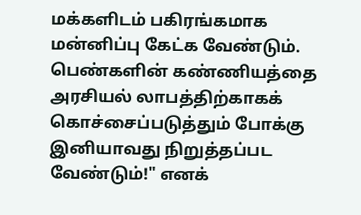மக்களிடம் பகிரங்கமாக மன்னிப்பு கேட்க வேண்டும். பெண்களின் கண்ணியத்தை அரசியல் லாபத்திற்காகக் கொச்சைப்படுத்தும் போக்கு இனியாவது நிறுத்தப்பட வேண்டும்!" எனக்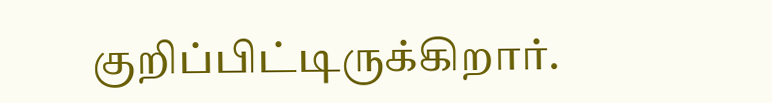குறிப்பிட்டிருக்கிறார்.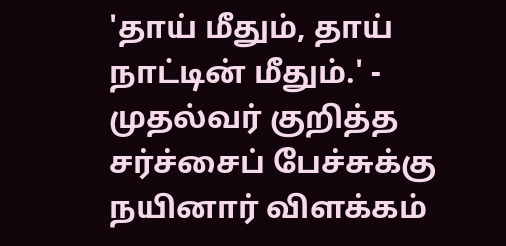'தாய் மீதும், தாய் நாட்டின் மீதும்.' - முதல்வர் குறித்த சர்ச்சைப் பேச்சுக்கு நயினார் விளக்கம்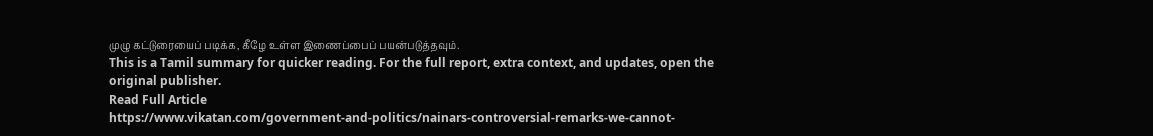முழு கட்டுரையைப் படிக்க, கீழே உள்ள இணைப்பைப் பயன்படுத்தவும்.
This is a Tamil summary for quicker reading. For the full report, extra context, and updates, open the original publisher.
Read Full Article
https://www.vikatan.com/government-and-politics/nainars-controversial-remarks-we-cannot-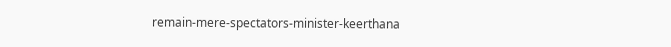remain-mere-spectators-minister-keerthana